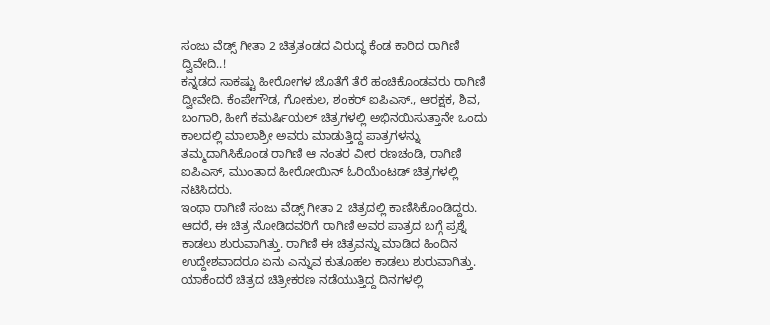ಸಂಜು ವೆಡ್ಸ್ ಗೀತಾ 2 ಚಿತ್ರತಂಡದ ವಿರುದ್ಧ ಕೆಂಡ ಕಾರಿದ ರಾಗಿಣಿ ದ್ವಿವೇದಿ..!
ಕನ್ನಡದ ಸಾಕಷ್ಟು ಹೀರೋಗಳ ಜೊತೆಗೆ ತೆರೆ ಹಂಚಿಕೊಂಡವರು ರಾಗಿಣಿ ದ್ವೀವೇದಿ. ಕೆಂಪೇಗೌಡ, ಗೋಕುಲ, ಶಂಕರ್ ಐಪಿಎಸ್., ಆರಕ್ಷಕ, ಶಿವ, ಬಂಗಾರಿ, ಹೀಗೆ ಕಮರ್ಷಿಯಲ್ ಚಿತ್ರಗಳಲ್ಲಿ ಅಭಿನಯಿಸುತ್ತಾನೇ ಒಂದು ಕಾಲದಲ್ಲಿ ಮಾಲಾಶ್ರೀ ಅವರು ಮಾಡುತ್ತಿದ್ದ ಪಾತ್ರಗಳನ್ನು ತಮ್ಮದಾಗಿಸಿಕೊಂಡ ರಾಗಿಣಿ ಆ ನಂತರ ವೀರ ರಣಚಂಡಿ, ರಾಗಿಣಿ ಐಪಿಎಸ್, ಮುಂತಾದ ಹೀರೋಯಿನ್ ಓರಿಯೆಂಟಡ್ ಚಿತ್ರಗಳಲ್ಲಿ ನಟಿಸಿದರು.
ಇಂಥಾ ರಾಗಿಣಿ ಸಂಜು ವೆಡ್ಸ್ ಗೀತಾ 2 ಚಿತ್ರದಲ್ಲಿ ಕಾಣಿಸಿಕೊಂಡಿದ್ದರು. ಆದರೆ, ಈ ಚಿತ್ರ ನೋಡಿದವರಿಗೆ ರಾಗಿಣಿ ಅವರ ಪಾತ್ರದ ಬಗ್ಗೆ ಪ್ರಶ್ನೆ ಕಾಡಲು ಶುರುವಾಗಿತ್ತು. ರಾಗಿಣಿ ಈ ಚಿತ್ರವನ್ನು ಮಾಡಿದ ಹಿಂದಿನ ಉದ್ದೇಶವಾದರೂ ಏನು ಎನ್ನುವ ಕುತೂಹಲ ಕಾಡಲು ಶುರುವಾಗಿತ್ತು. ಯಾಕೆಂದರೆ ಚಿತ್ರದ ಚಿತ್ರೀಕರಣ ನಡೆಯುತ್ತಿದ್ದ ದಿನಗಳಲ್ಲಿ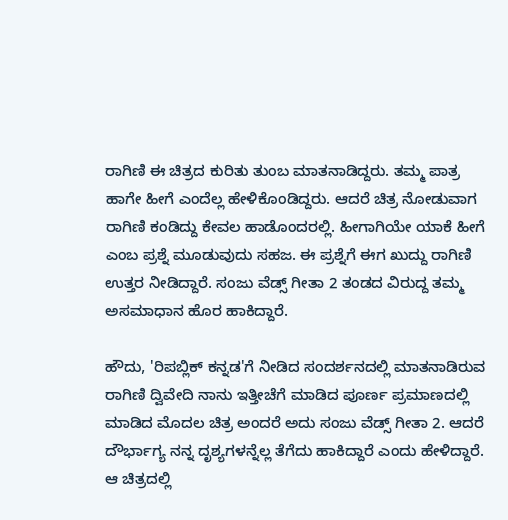ರಾಗಿಣಿ ಈ ಚಿತ್ರದ ಕುರಿತು ತುಂಬ ಮಾತನಾಡಿದ್ದರು. ತಮ್ಮ ಪಾತ್ರ ಹಾಗೇ ಹೀಗೆ ಎಂದೆಲ್ಲ ಹೇಳಿಕೊಂಡಿದ್ದರು. ಆದರೆ ಚಿತ್ರ ನೋಡುವಾಗ ರಾಗಿಣಿ ಕಂಡಿದ್ದು ಕೇವಲ ಹಾಡೊಂದರಲ್ಲಿ. ಹೀಗಾಗಿಯೇ ಯಾಕೆ ಹೀಗೆ ಎಂಬ ಪ್ರಶ್ನೆ ಮೂಡುವುದು ಸಹಜ. ಈ ಪ್ರಶ್ನೆಗೆ ಈಗ ಖುದ್ದು ರಾಗಿಣಿ ಉತ್ತರ ನೀಡಿದ್ದಾರೆ. ಸಂಜು ವೆಡ್ಸ್ ಗೀತಾ 2 ತಂಡದ ವಿರುದ್ದ ತಮ್ಮ ಅಸಮಾಧಾನ ಹೊರ ಹಾಕಿದ್ದಾರೆ.

ಹೌದು, 'ರಿಪಬ್ಲಿಕ್ ಕನ್ನಡ'ಗೆ ನೀಡಿದ ಸಂದರ್ಶನದಲ್ಲಿ ಮಾತನಾಡಿರುವ ರಾಗಿಣಿ ದ್ವಿವೇದಿ ನಾನು ಇತ್ತೀಚೆಗೆ ಮಾಡಿದ ಪೂರ್ಣ ಪ್ರಮಾಣದಲ್ಲಿ ಮಾಡಿದ ಮೊದಲ ಚಿತ್ರ ಅಂದರೆ ಅದು ಸಂಜು ವೆಡ್ಸ್ ಗೀತಾ 2. ಆದರೆ ದೌರ್ಭಾಗ್ಯ ನನ್ನ ದೃಶ್ಯಗಳನ್ನೆಲ್ಲ ತೆಗೆದು ಹಾಕಿದ್ದಾರೆ ಎಂದು ಹೇಳಿದ್ದಾರೆ. ಆ ಚಿತ್ರದಲ್ಲಿ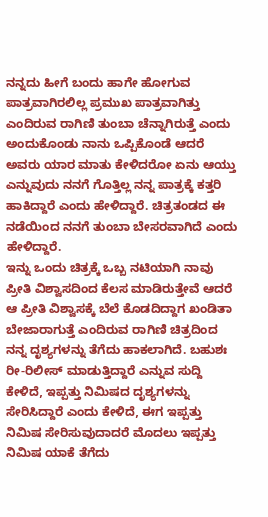ನನ್ನದು ಹೀಗೆ ಬಂದು ಹಾಗೇ ಹೋಗುವ ಪಾತ್ರವಾಗಿರಲಿಲ್ಲ ಪ್ರಮುಖ ಪಾತ್ರವಾಗಿತ್ತು ಎಂದಿರುವ ರಾಗಿಣಿ ತುಂಬಾ ಚೆನ್ನಾಗಿರುತ್ತೆ ಎಂದು ಅಂದುಕೊಂಡು ನಾನು ಒಪ್ಪಿಕೊಂಡೆ ಆದರೆ ಅವರು ಯಾರ ಮಾತು ಕೇಳಿದರೋ ಏನು ಆಯ್ತು ಎನ್ನುವುದು ನನಗೆ ಗೊತ್ತಿಲ್ಲ ನನ್ನ ಪಾತ್ರಕ್ಕೆ ಕತ್ತರಿ ಹಾಕಿದ್ದಾರೆ ಎಂದು ಹೇಳಿದ್ದಾರೆ. ಚಿತ್ರತಂಡದ ಈ ನಡೆಯಿಂದ ನನಗೆ ತುಂಬಾ ಬೇಸರವಾಗಿದೆ ಎಂದು ಹೇಳಿದ್ದಾರೆ.
ಇನ್ನು ಒಂದು ಚಿತ್ರಕ್ಕೆ ಒಬ್ಬ ನಟಿಯಾಗಿ ನಾವು ಪ್ರೀತಿ ವಿಶ್ವಾಸದಿಂದ ಕೆಲಸ ಮಾಡಿರುತ್ತೇವೆ ಆದರೆ ಆ ಪ್ರೀತಿ ವಿಶ್ವಾಸಕ್ಕೆ ಬೆಲೆ ಕೊಡದಿದ್ದಾಗ ಖಂಡಿತಾ ಬೇಜಾರಾಗುತ್ತೆ ಎಂದಿರುವ ರಾಗಿಣಿ ಚಿತ್ರದಿಂದ ನನ್ನ ದೃಶ್ಯಗಳನ್ನು ತೆಗೆದು ಹಾಕಲಾಗಿದೆ. ಬಹುಶಃ ರೀ-ರಿಲೀಸ್ ಮಾಡುತ್ತಿದ್ದಾರೆ ಎನ್ನುವ ಸುದ್ದಿ ಕೇಳಿದೆ, ಇಪ್ಪತ್ತು ನಿಮಿಷದ ದೃಶ್ಯಗಳನ್ನು ಸೇರಿಸಿದ್ದಾರೆ ಎಂದು ಕೇಳಿದೆ, ಈಗ ಇಪ್ಪತ್ತು ನಿಮಿಷ ಸೇರಿಸುವುದಾದರೆ ಮೊದಲು ಇಪ್ಪತ್ತು ನಿಮಿಷ ಯಾಕೆ ತೆಗೆದು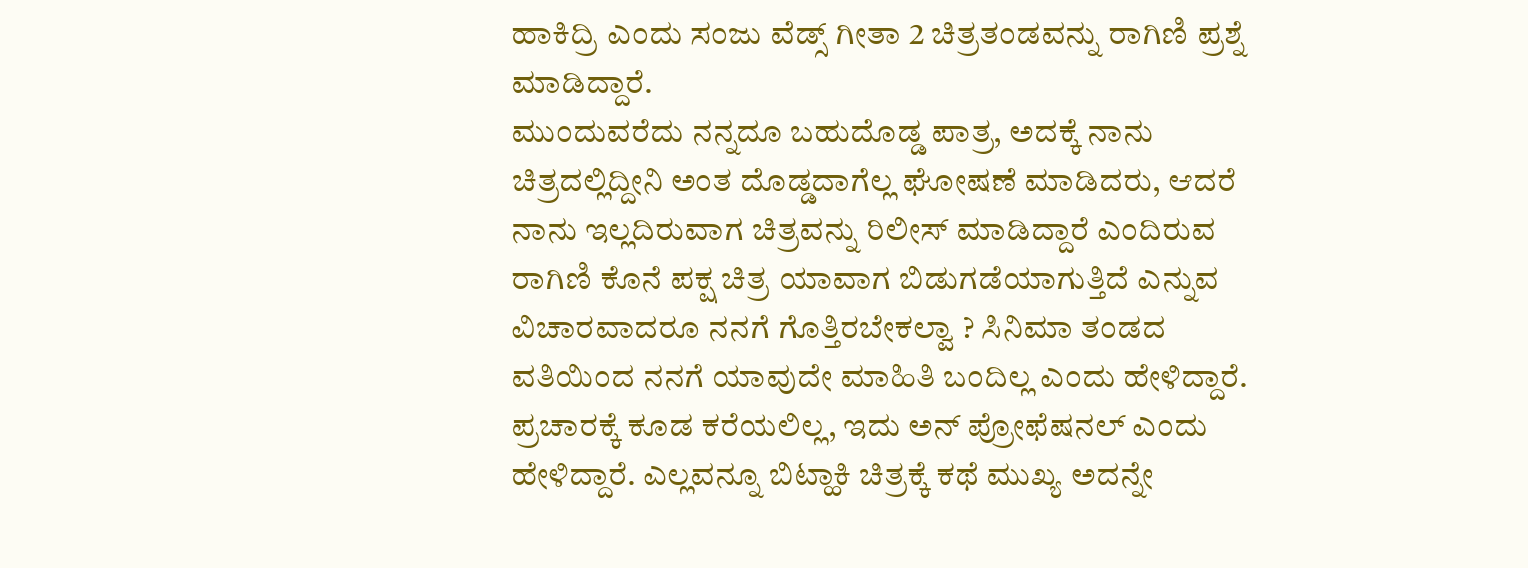ಹಾಕಿದ್ರಿ ಎಂದು ಸಂಜು ವೆಡ್ಸ್ ಗೀತಾ 2 ಚಿತ್ರತಂಡವನ್ನು ರಾಗಿಣಿ ಪ್ರಶ್ನೆ ಮಾಡಿದ್ದಾರೆ.
ಮುಂದುವರೆದು ನನ್ನದೂ ಬಹುದೊಡ್ಡ ಪಾತ್ರ, ಅದಕ್ಕೆ ನಾನು ಚಿತ್ರದಲ್ಲಿದ್ದೀನಿ ಅಂತ ದೊಡ್ಡದಾಗೆಲ್ಲ ಘೋಷಣೆ ಮಾಡಿದರು, ಆದರೆ ನಾನು ಇಲ್ಲದಿರುವಾಗ ಚಿತ್ರವನ್ನು ರಿಲೀಸ್ ಮಾಡಿದ್ದಾರೆ ಎಂದಿರುವ ರಾಗಿಣಿ ಕೊನೆ ಪಕ್ಷ ಚಿತ್ರ ಯಾವಾಗ ಬಿಡುಗಡೆಯಾಗುತ್ತಿದೆ ಎನ್ನುವ ವಿಚಾರವಾದರೂ ನನಗೆ ಗೊತ್ತಿರಬೇಕಲ್ವಾ ? ಸಿನಿಮಾ ತಂಡದ ವತಿಯಿಂದ ನನಗೆ ಯಾವುದೇ ಮಾಹಿತಿ ಬಂದಿಲ್ಲ ಎಂದು ಹೇಳಿದ್ದಾರೆ. ಪ್ರಚಾರಕ್ಕೆ ಕೂಡ ಕರೆಯಲಿಲ್ಲ, ಇದು ಅನ್ ಪ್ರೋಫೆಷನಲ್ ಎಂದು ಹೇಳಿದ್ದಾರೆ. ಎಲ್ಲವನ್ನೂ ಬಿಟ್ಹಾಕಿ ಚಿತ್ರಕ್ಕೆ ಕಥೆ ಮುಖ್ಯ ಅದನ್ನೇ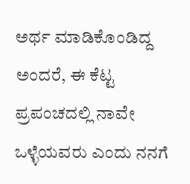ಅರ್ಥ ಮಾಡಿಕೊಂಡಿದ್ದ ಅಂದರೆ, ಈ ಕೆಟ್ಟ ಪ್ರಪಂಚದಲ್ಲಿ ನಾವೇ ಒಳ್ಳೆಯವರು ಎಂದು ನನಗೆ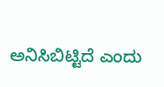ಅನಿಸಿಬಿಟ್ಟಿದೆ ಎಂದು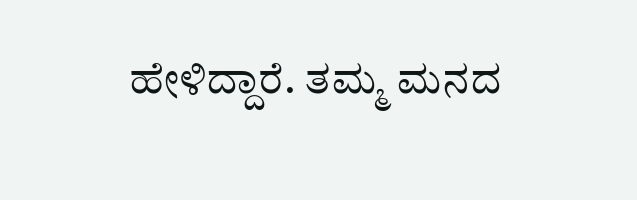ಹೇಳಿದ್ದಾರೆ. ತಮ್ಮ ಮನದ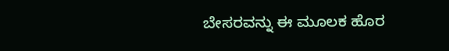ಬೇಸರವನ್ನು ಈ ಮೂಲಕ ಹೊರ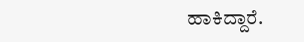ಹಾಕಿದ್ದಾರೆ.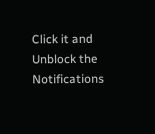Click it and Unblock the Notifications